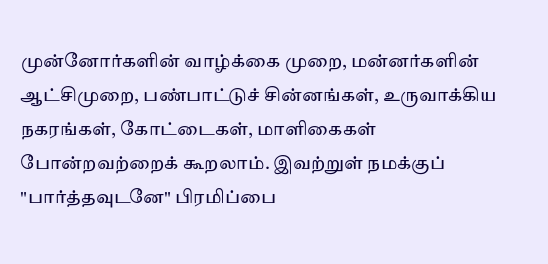முன்னோர்களின் வாழ்க்கை முறை, மன்னர்களின் ஆட்சிமுறை, பண்பாட்டுச் சின்னங்கள், உருவாக்கிய நகரங்கள், கோட்டைகள், மாளிகைகள் போன்றவற்றைக் கூறலாம். இவற்றுள் நமக்குப் "பார்த்தவுடனே" பிரமிப்பை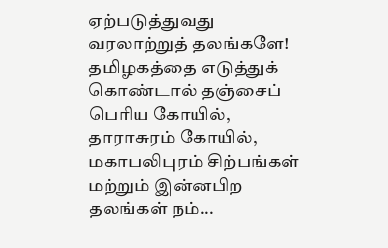ஏற்படுத்துவது வரலாற்றுத் தலங்களே! தமிழகத்தை எடுத்துக் கொண்டால் தஞ்சைப் பெரிய கோயில், தாராசுரம் கோயில், மகாபலிபுரம் சிற்பங்கள் மற்றும் இன்னபிற தலங்கள் நம்...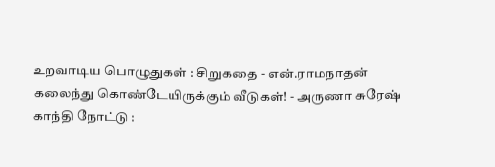உறவாடிய பொழுதுகள் : சிறுகதை - என்.ராமநாதன்
கலைந்து கொண்டேயிருக்கும் வீடுகள்! - அருணா சுரேஷ்
காந்தி நோட்டு :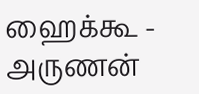ஹைக்கூ - அருணன்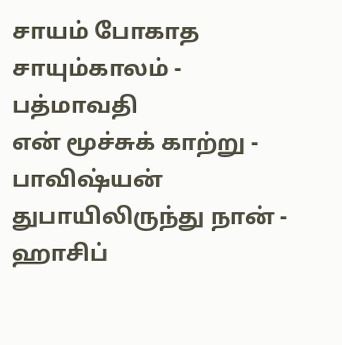சாயம் போகாத சாயும்காலம் - பத்மாவதி
என் மூச்சுக் காற்று - பாவிஷ்யன்
துபாயிலிருந்து நான் - ஹாசிப்